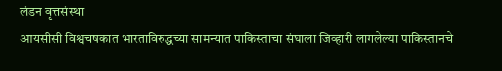लंडन वृत्तसंस्था
आयसीसी विश्वचषकात भारताविरुद्धच्या सामन्यात पाकिस्ताचा संघाला जिव्हारी लागलेल्या पाकिस्तानचे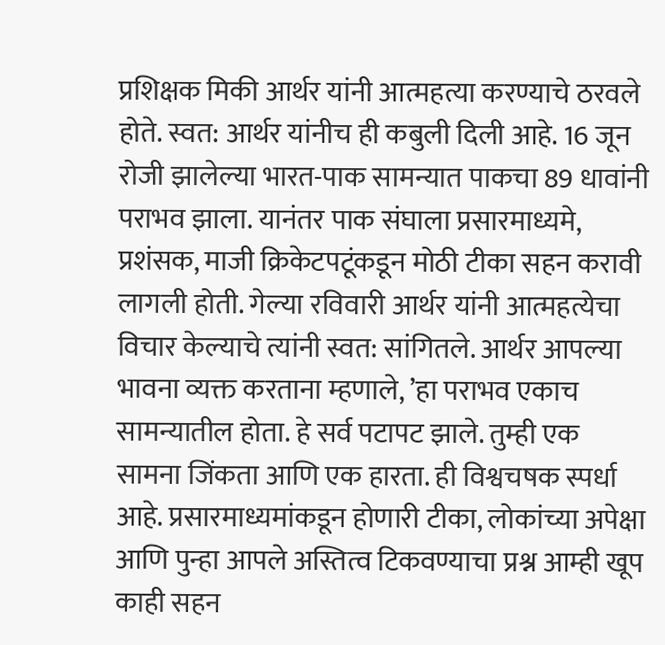प्रशिक्षक मिकी आर्थर यांनी आत्महत्या करण्याचे ठरवले होते. स्वत: आर्थर यांनीच ही कबुली दिली आहे. 16 जून रोजी झालेल्या भारत-पाक सामन्यात पाकचा 89 धावांनी पराभव झाला. यानंतर पाक संघाला प्रसारमाध्यमे, प्रशंसक, माजी क्रिकेटपटूंकडून मोठी टीका सहन करावी लागली होती. गेल्या रविवारी आर्थर यांनी आत्महत्येचा विचार केल्याचे त्यांनी स्वत: सांगितले. आर्थर आपल्या भावना व्यक्त करताना म्हणाले, ’हा पराभव एकाच सामन्यातील होता. हे सर्व पटापट झाले. तुम्ही एक सामना जिंकता आणि एक हारता. ही विश्वचषक स्पर्धा आहे. प्रसारमाध्यमांकडून होणारी टीका, लोकांच्या अपेक्षा आणि पुन्हा आपले अस्तित्व टिकवण्याचा प्रश्न आम्ही खूप काही सहन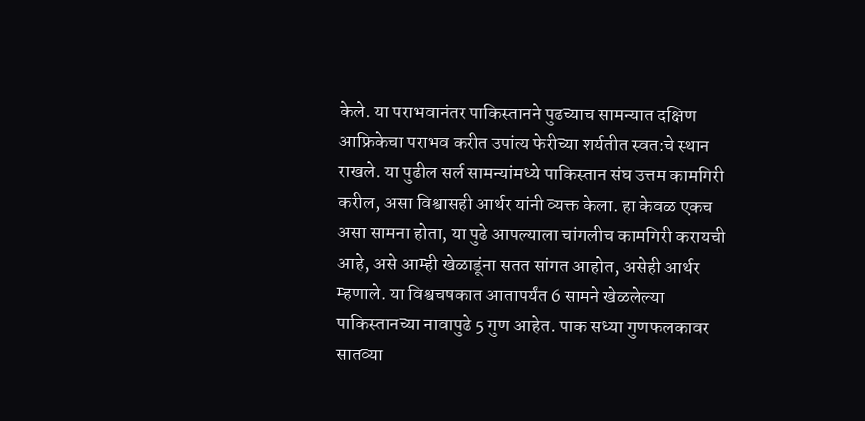केले. या पराभवानंतर पाकिस्तानने पुढच्याच सामन्यात दक्षिण आफ्रिकेचा पराभव करीत उपांत्य फेरीच्या शर्यतीत स्वत:चे स्थान राखले. या पुढील सर्ल सामन्यांमध्ये पाकिस्तान संघ उत्तम कामगिरी करील, असा विश्वासही आर्थर यांनी व्यक्त केला. हा केवळ एकच असा सामना होता, या पुढे आपल्याला चांगलीच कामगिरी करायची आहे, असे आम्ही खेळाडूंना सतत सांगत आहोत, असेही आर्थर म्हणाले. या विश्वचषकात आतापर्यंत 6 सामने खेळलेल्या पाकिस्तानच्या नावापुढे 5 गुण आहेत. पाक सध्या गुणफलकावर सातव्या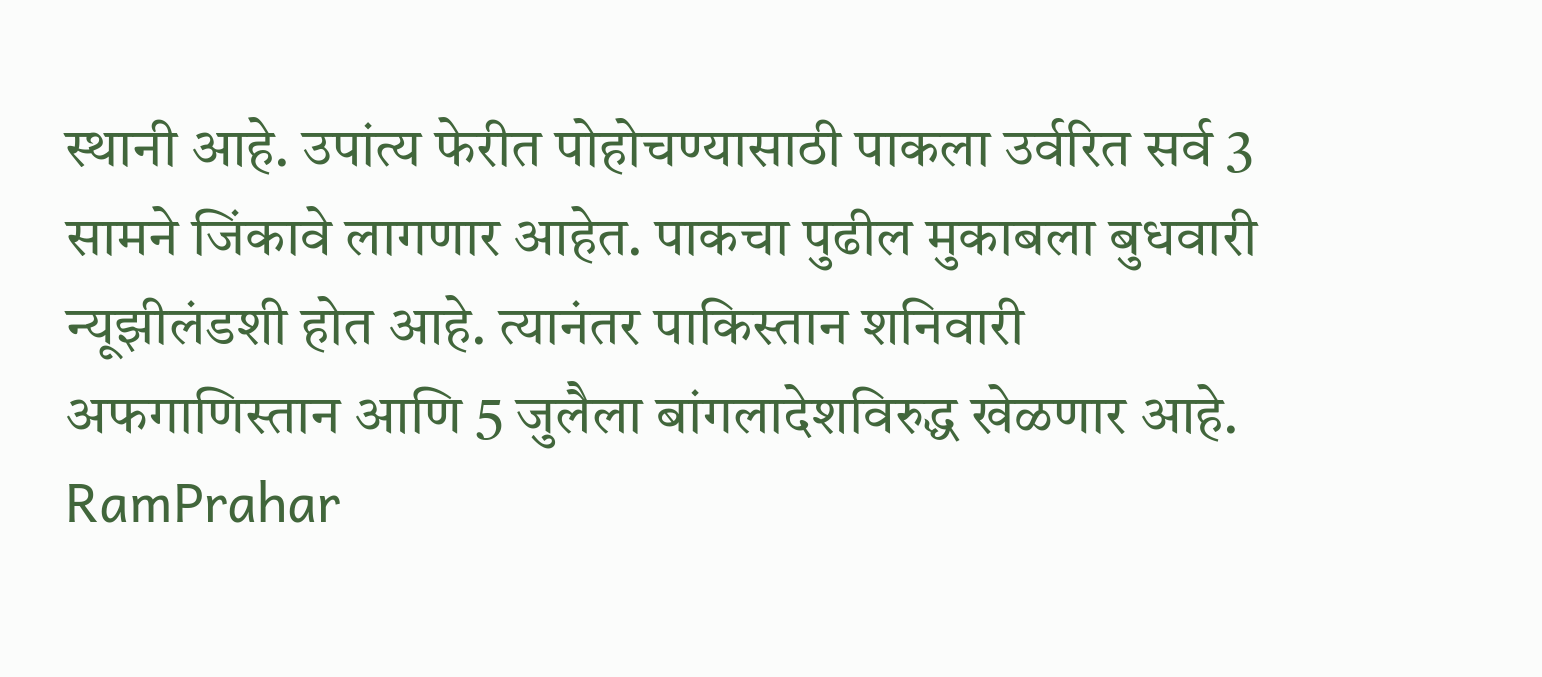स्थानी आहे. उपांत्य फेरीत पोहोचण्यासाठी पाकला उर्वरित सर्व 3 सामने जिंकावे लागणार आहेत. पाकचा पुढील मुकाबला बुधवारी न्यूझीलंडशी होत आहे. त्यानंतर पाकिस्तान शनिवारी अफगाणिस्तान आणि 5 जुलैला बांगलादेशविरुद्ध खेळणार आहे.
RamPrahar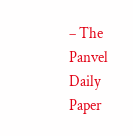– The Panvel Daily Paper